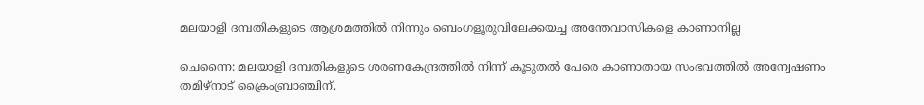മലയാളി ദമ്പതികളുടെ ആശ്രമത്തിൽ നിന്നും ബെംഗളൂരുവിലേക്കയച്ച അന്തേവാസികളെ കാണാനില്ല

ചെന്നൈ: മലയാളി ദമ്പതികളുടെ ശരണകേന്ദ്രത്തില്‍ നിന്ന് കൂടുതല്‍ പേരെ കാണാതായ സംഭവത്തില്‍ അന്വേഷണം തമിഴ്നാട് ക്രൈംബ്രാഞ്ചിന്.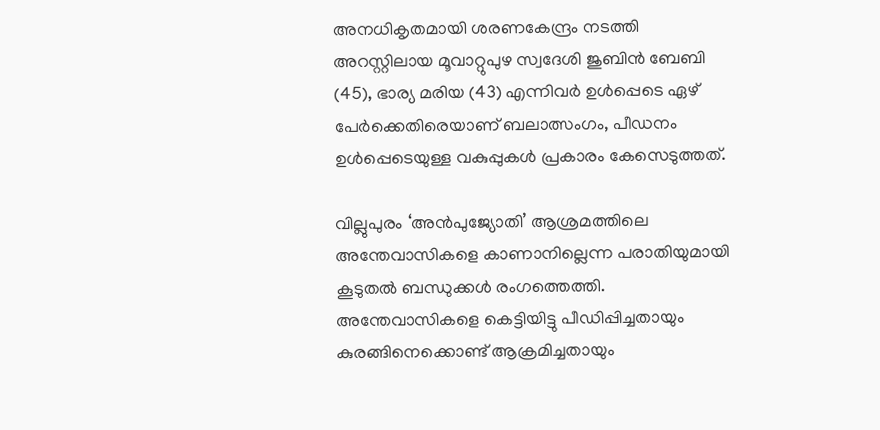അനധികൃതമായി ശരണകേന്ദ്രം നടത്തി അറസ്റ്റിലായ മൂവാറ്റുപുഴ സ്വദേശി ജുബിന്‍ ബേബി (45), ഭാര്യ മരിയ (43) എന്നിവര്‍ ഉള്‍പ്പെടെ ഏഴ് പേര്‍ക്കെതിരെയാണ് ബലാത്സംഗം, പീഡനം ഉള്‍പ്പെടെയുള്ള വകുപ്പുകള്‍ പ്രകാരം കേസെടുത്തത്.

വില്ലുപുരം ‘അന്‍പുജ്യോതി’ ആശ്രമത്തിലെ അന്തേവാസികളെ കാണാനില്ലെന്ന പരാതിയുമായി കൂടുതല്‍ ബന്ധുക്കള്‍ രംഗത്തെത്തി. അന്തേവാസികളെ കെട്ടിയിട്ടു പീഡിപ്പിച്ചതായും കുരങ്ങിനെക്കൊണ്ട് ആക്രമിച്ചതായും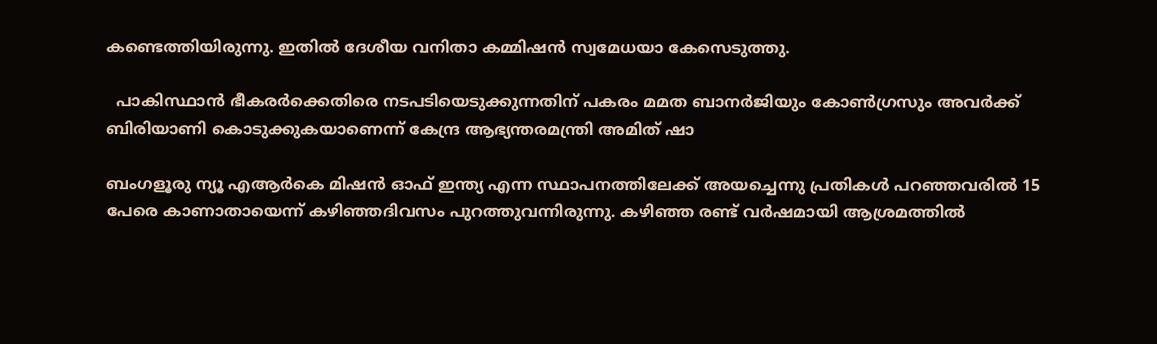കണ്ടെത്തിയിരുന്നു. ഇതില്‍ ദേശീയ വനിതാ കമ്മിഷന്‍ സ്വമേധയാ കേസെടുത്തു.

  പാകിസ്ഥാൻ ഭീകരർക്കെതിരെ നടപടിയെടുക്കുന്നതിന് പകരം മമത ബാനർജിയും കോൺഗ്രസും അവർക്ക് ബിരിയാണി കൊടുക്കുകയാണെന്ന് കേന്ദ്ര ആഭ്യന്തരമന്ത്രി അമിത് ഷാ

ബംഗളൂരു ന്യൂ എആര്‍കെ മിഷന്‍ ഓഫ് ഇന്ത്യ എന്ന സ്ഥാപനത്തിലേക്ക് അയച്ചെന്നു പ്രതികള്‍ പറഞ്ഞവരില്‍ 15 പേരെ കാണാതായെന്ന് കഴിഞ്ഞദിവസം പുറത്തുവന്നിരുന്നു. കഴിഞ്ഞ രണ്ട് വര്‍ഷമായി ആശ്രമത്തില്‍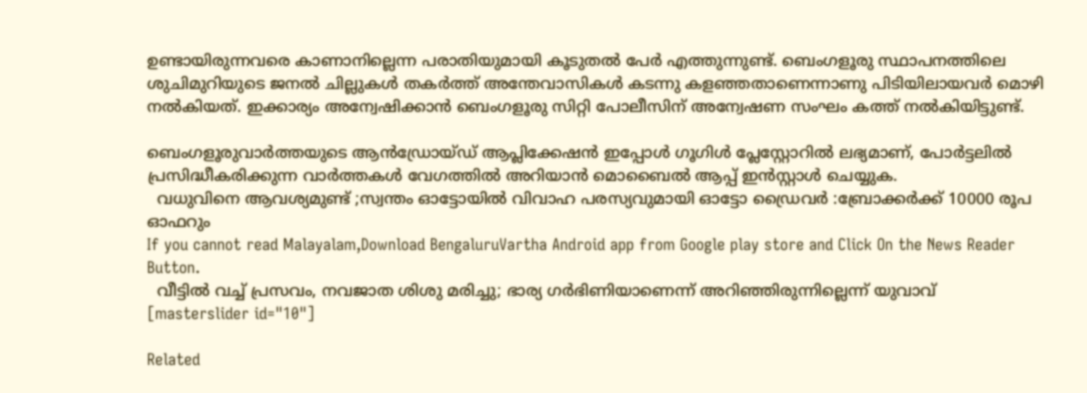ഉണ്ടായിരുന്നവരെ കാണാനില്ലെന്ന പരാതിയുമായി കൂടുതല്‍ പേര്‍ എത്തുന്നുണ്ട്. ബെംഗളൂരു സ്ഥാപനത്തിലെ ശുചിമുറിയുടെ ജനല്‍ ചില്ലുകള്‍ തകര്‍ത്ത് അന്തേവാസികള്‍ കടന്നു കളഞ്ഞതാണെന്നാണു പിടിയിലായവര്‍ മൊഴി നല്‍കിയത്. ഇക്കാര്യം അന്വേഷിക്കാന്‍ ബെംഗളൂരു സിറ്റി പോലീസിന് അന്വേഷണ സംഘം കത്ത് നല്‍കിയിട്ടുണ്ട്.

ബെംഗളൂരുവാർത്തയുടെ ആൻഡ്രോയ്ഡ് ആപ്ലിക്കേഷൻ ഇപ്പോൾ ഗൂഗിൾ പ്ലേസ്റ്റോറിൽ ലഭ്യമാണ്, പോർട്ടലിൽ പ്രസിദ്ധീകരിക്കുന്ന വാർത്തകൾ വേഗത്തിൽ അറിയാൻ മൊബൈൽ ആപ്പ് ഇൻസ്റ്റാൾ ചെയ്യുക.
  വധുവിനെ ആവശ്യമുണ്ട് ;സ്വന്തം ഓട്ടോയിൽ വിവാഹ പരസ്യവുമായി ഓട്ടോ ഡ്രൈവർ :ബ്രോക്കർക്ക് 10000 രൂപ ഓഫറും
If you cannot read Malayalam,Download BengaluruVartha Android app from Google play store and Click On the News Reader Button.
  വീട്ടിൽ വച്ച് പ്രസവം, നവജാത ശിശു മരിച്ചു; ഭാര്യ ഗർഭിണിയാണെന്ന് അറിഞ്ഞിരുന്നില്ലെന്ന് യുവാവ്
[masterslider id="10"]

Related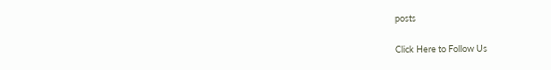posts

Click Here to Follow Us